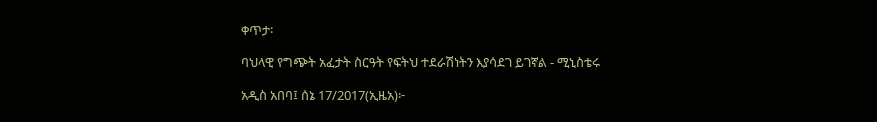ቀጥታ፡

ባህላዊ የግጭት አፈታት ስርዓት የፍትህ ተደራሽነትን እያሳደገ ይገኛል - ሚኒስቴሩ

አዲስ አበባ፤ ሰኔ 17/2017(ኢዜአ)፦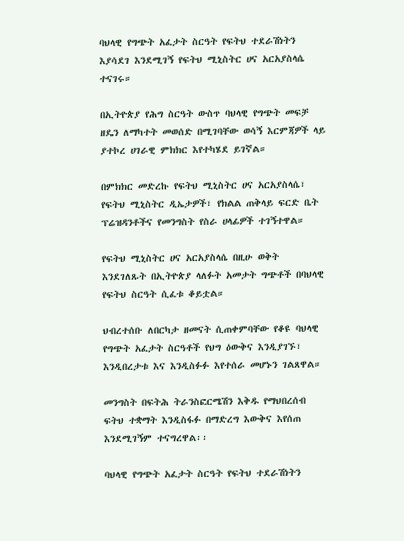ባህላዊ የግጭት አፈታት ስርዓት የፍትህ ተደራሽነትን እያሳደገ እንደሚገኝ የፍትህ ሚኒስትር ሀና አርአያስላሴ ተናገሩ።

በኢትዮጵያ የሕግ ስርዓት ውስጥ ባህላዊ የግጭት መፍቻ ዘዴን ለማካተት መወሰድ በሚገባቸው ወሳኝ እርምጃዎች ላይ ያተኮረ ሀገራዊ ምክክር እየተካሄደ ይገኛል።

በምክክር መድረኩ የፍትህ ሚኒስትር ሀና አርአያስላሴ፣ የፍትህ ሚኒስትር ዲኤታዎች፣ የክልል ጠቅላይ ፍርድ ቤት ፕሬዝዳንቶችና የመንግስት የስራ ሀላፊዎች ተገኝተዋል።

የፍትህ ሚኒስትር ሀና አርአያስላሴ በዚሁ ወቅት እንደገለጹት በኢትዮጵያ ላለፉት አመታት ግጭቶች በባህላዊ የፍትህ ስርዓት ሲፈቱ ቆይቷል።

ህብረተሰቡ ለበርካታ ዘመናት ሲጠቀምባቸው የቆዩ ባህላዊ የግጭት አፈታት ስርዓቶች የህግ ዕውቅና እንዲያገኙ፣  እንዲበረታቱ እና እንዲስፉፉ እየተሰራ መሆኑን ገልጸዋል።

መንግስት በፍትሕ ትራንስፎርሜሽን እቅዱ የማህበረሰብ ፍትህ ተቋማት እንዲስፋፉ በማድረግ እውቅና እየሰጠ እንደሚገኝም ተናግረዋል፡፡

ባህላዊ የግጭት አፈታት ስርዓት የፍትህ ተደራሽነትን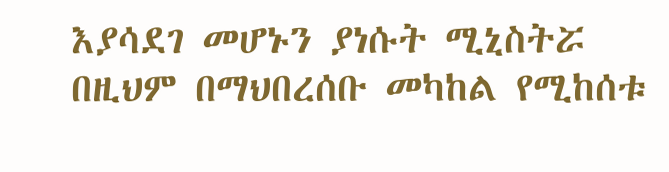እያሳደገ መሆኑን ያነሱት ሚኒስትሯ በዚህም በማህበረሰቡ መካከል የሚከሰቱ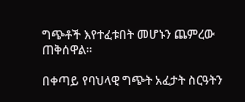ግጭቶች እየተፈቱበት መሆኑን ጨምረው ጠቅሰዋል።

በቀጣይ የባህላዊ ግጭት አፈታት ስርዓትን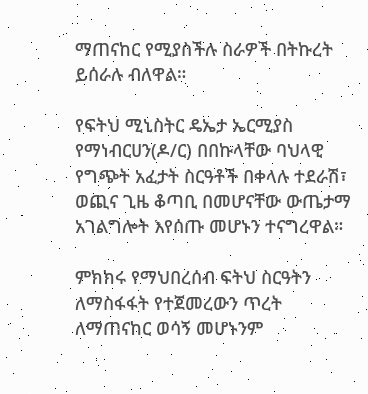ማጠናከር የሚያስችሉ ስራዎች በትኩረት ይሰራሉ ብለዋል።

የፍትህ ሚኒስትር ዴኤታ ኤርሚያስ የማነብርሀን(ዶ/ር) በበኩላቸው ባህላዊ የግጭት አፈታት ስርዓቶች በቀላሉ ተደራሽ፣ ወጪና ጊዜ ቆጣቢ በመሆናቸው ውጤታማ አገልግሎት እየሰጡ መሆኑን ተናግረዋል።

ምክክሩ የማህበረሰብ ፍትህ ስርዓትን ለማስፋፋት የተጀመረውን ጥረት ለማጠናከር ወሳኝ መሆኑንም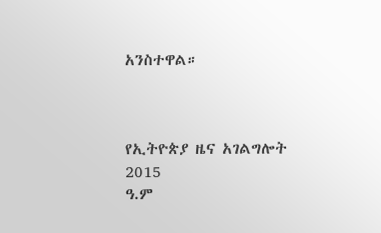አንስተዋል።



የኢትዮጵያ ዜና አገልግሎት
2015
ዓ.ም